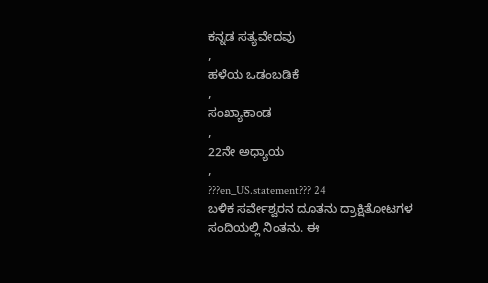ಕನ್ನಡ ಸತ್ಯವೇದವು
,
ಹಳೆಯ ಒಡಂಬಡಿಕೆ
,
ಸಂಖ್ಯಾಕಾಂಡ
,
22ನೇ ಅಧ್ಯಾಯ
,
???en_US.statement??? 24
ಬಳಿಕ ಸರ್ವೇಶ್ವರನ ದೂತನು ದ್ರಾಕ್ಷಿತೋಟಗಳ ಸಂದಿಯಲ್ಲಿ ನಿಂತನು. ಈ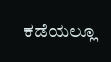ಕಡೆಯಲ್ಲೂ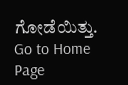ಗೋಡೆಯಿತ್ತು.
Go to Home Page